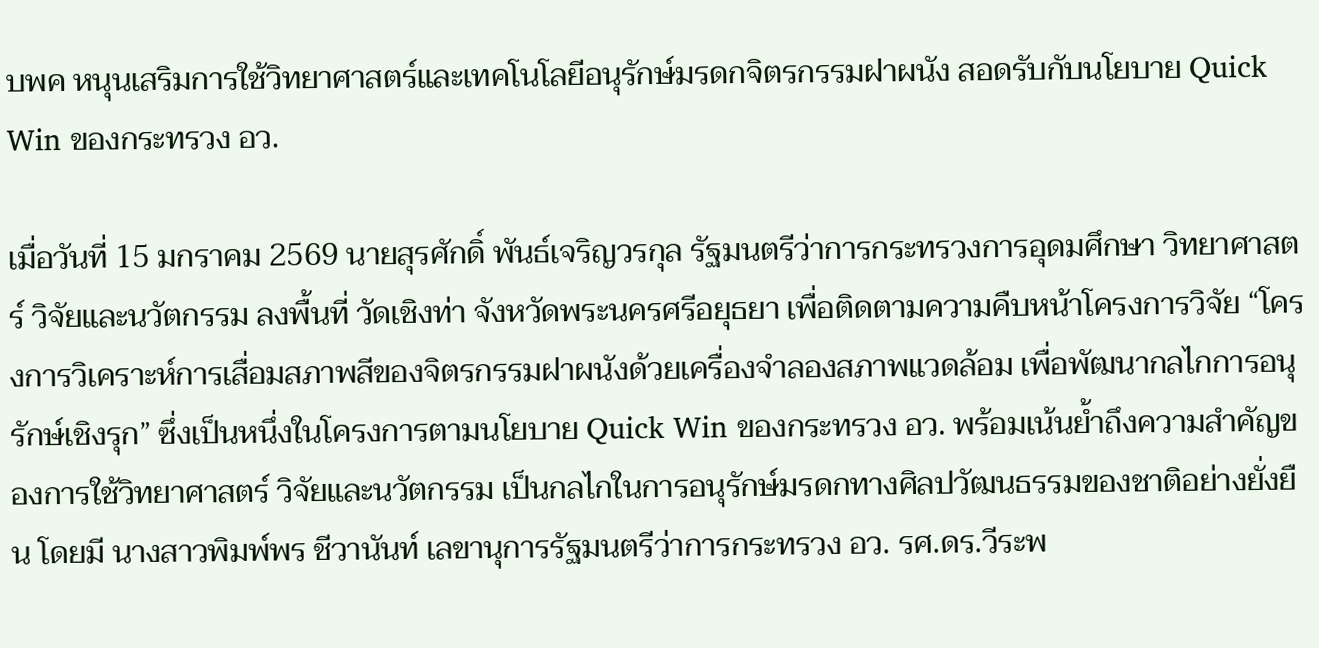บพค หนุนเสริมการใช้วิทยาศาสตร์และเทคโนโลยีอนุรักษ์มรดกจิตรกรรมฝาผนัง สอดรับกับนโยบาย Quick Win ของกระทรวง อว.

เมื่อวันที่ 15 มกราคม 2569 นายสุรศักดิ์ พันธ์เจริญวรกุล รัฐมนตรีว่าการกระทรวงการอุดมศึกษา วิทยาศาสตร์ วิจัยและนวัตกรรม ลงพื้นที่ วัดเชิงท่า จังหวัดพระนครศรีอยุธยา เพื่อติดตามความคืบหน้าโครงการวิจัย “โครงการวิเคราะห์การเสื่อมสภาพสีของจิตรกรรมฝาผนังด้วยเครื่องจำลองสภาพแวดล้อม เพื่อพัฒนากลไกการอนุรักษ์เชิงรุก” ซึ่งเป็นหนึ่งในโครงการตามนโยบาย Quick Win ของกระทรวง อว. พร้อมเน้นย้ำถึงความสำคัญของการใช้วิทยาศาสตร์ วิจัยและนวัตกรรม เป็นกลไกในการอนุรักษ์มรดกทางศิลปวัฒนธรรมของชาติอย่างยั่งยืน โดยมี นางสาวพิมพ์พร ชีวานันท์ เลขานุการรัฐมนตรีว่าการกระทรวง อว. รศ.ดร.วีระพ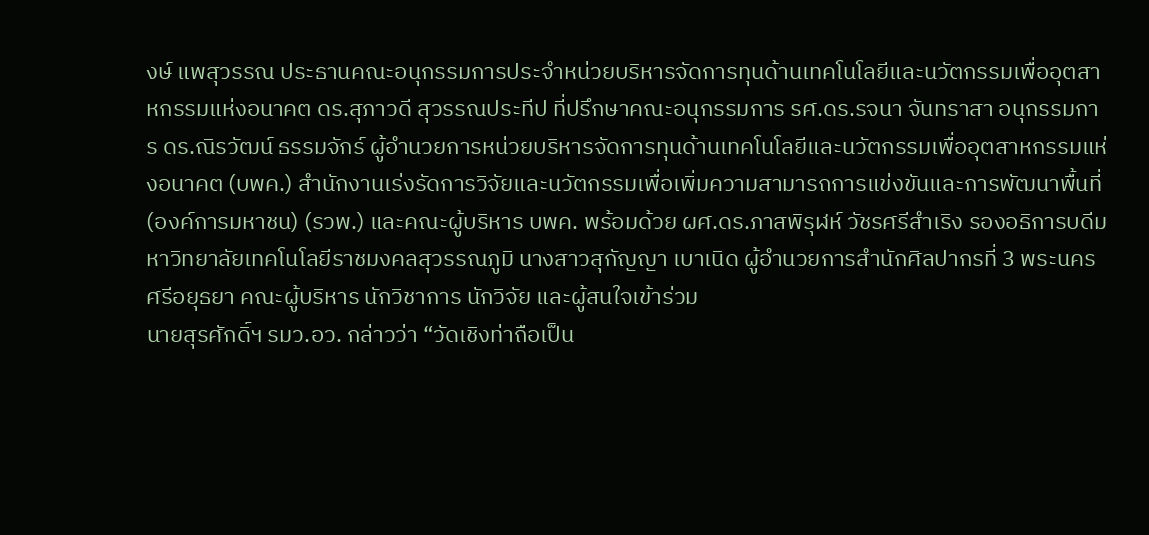งษ์ แพสุวรรณ ประธานคณะอนุกรรมการประจำหน่วยบริหารจัดการทุนด้านเทคโนโลยีและนวัตกรรมเพื่ออุตสาหกรรมแห่งอนาคต ดร.สุภาวดี สุวรรณประทีป ที่ปรึกษาคณะอนุกรรมการ รศ.ดร.รจนา จันทราสา อนุกรรมการ ดร.ณิรวัฒน์ ธรรมจักร์ ผู้อำนวยการหน่วยบริหารจัดการทุนด้านเทคโนโลยีและนวัตกรรมเพื่ออุตสาหกรรมแห่งอนาคต (บพค.) สำนักงานเร่งรัดการวิจัยและนวัตกรรมเพื่อเพิ่มความสามารถการแข่งขันและการพัฒนาพื้นที่ (องค์การมหาชน) (รวพ.) และคณะผู้บริหาร บพค. พร้อมด้วย ผศ.ดร.ภาสพิรุฬห์ วัชรศรีสำเริง รองอธิการบดีมหาวิทยาลัยเทคโนโลยีราชมงคลสุวรรณภูมิ นางสาวสุกัญญา เบาเนิด ผู้อำนวยการสำนักศิลปากรที่ 3 พระนครศรีอยุธยา คณะผู้บริหาร นักวิชาการ นักวิจัย และผู้สนใจเข้าร่วม
นายสุรศักดิ์ฯ รมว.อว. กล่าวว่า “วัดเชิงท่าถือเป็น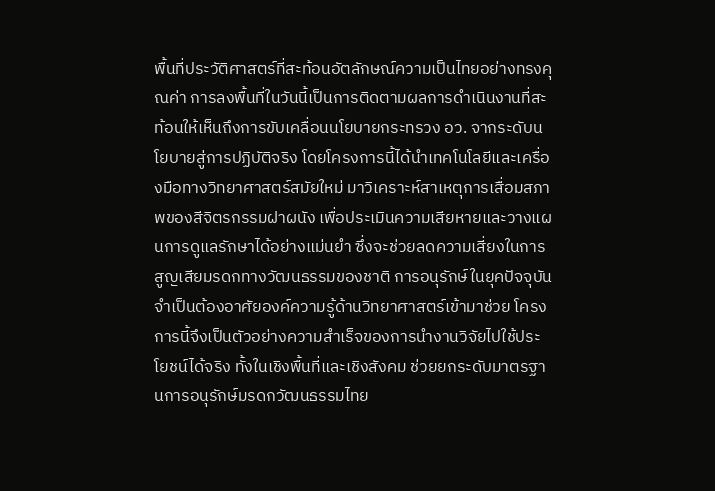พื้นที่ประวัติศาสตร์ที่สะท้อนอัตลักษณ์ความเป็นไทยอย่างทรงคุณค่า การลงพื้นที่ในวันนี้เป็นการติดตามผลการดำเนินงานที่สะท้อนให้เห็นถึงการขับเคลื่อนนโยบายกระทรวง อว. จากระดับนโยบายสู่การปฏิบัติจริง โดยโครงการนี้ได้นำเทคโนโลยีและเครื่องมือทางวิทยาศาสตร์สมัยใหม่ มาวิเคราะห์สาเหตุการเสื่อมสภาพของสีจิตรกรรมฝาผนัง เพื่อประเมินความเสียหายและวางแผนการดูแลรักษาได้อย่างแม่นยำ ซึ่งจะช่วยลดความเสี่ยงในการสูญเสียมรดกทางวัฒนธรรมของชาติ การอนุรักษ์ในยุคปัจจุบัน จำเป็นต้องอาศัยองค์ความรู้ด้านวิทยาศาสตร์เข้ามาช่วย โครงการนี้จึงเป็นตัวอย่างความสำเร็จของการนำงานวิจัยไปใช้ประโยชน์ได้จริง ทั้งในเชิงพื้นที่และเชิงสังคม ช่วยยกระดับมาตรฐานการอนุรักษ์มรดกวัฒนธรรมไทย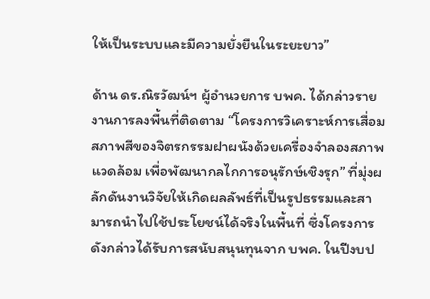ให้เป็นระบบและมีความยั่งยืนในระยะยาว”

ด้าน ดร.ณิรวัฒน์ฯ ผู้อำนวยการ บพค. ได้กล่าวรายงานการลงพื้นที่ติดตาม “โครงการวิเคราะห์การเสื่อมสภาพสีของจิตรกรรมฝาผนังด้วยเครื่องจำลองสภาพแวดล้อม เพื่อพัฒนากลไกการอนุรักษ์เชิงรุก” ที่มุ่งผลักดันงานวิจัยให้เกิดผลลัพธ์ที่เป็นรูปธรรมและสามารถนำไปใช้ประโยชน์ได้จริงในพื้นที่ ซึ่งโครงการดังกล่าวได้รับการสนับสนุนทุนจาก บพค. ในปีงบป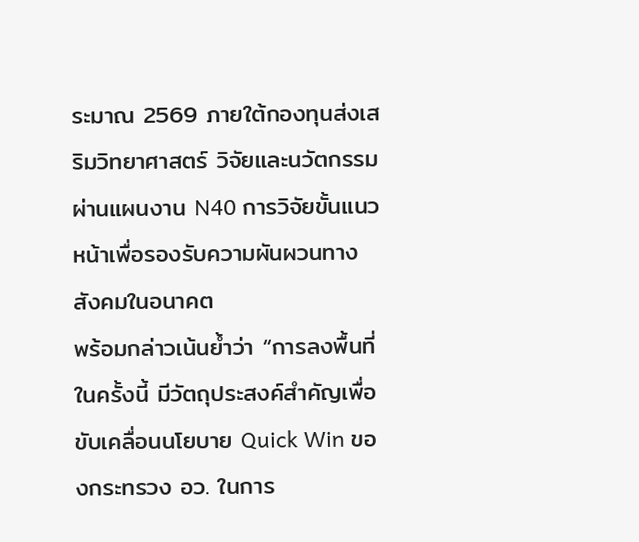ระมาณ 2569 ภายใต้กองทุนส่งเสริมวิทยาศาสตร์ วิจัยและนวัตกรรม ผ่านแผนงาน N40 การวิจัยขั้นแนวหน้าเพื่อรองรับความผันผวนทางสังคมในอนาคต
พร้อมกล่าวเน้นย้ำว่า “การลงพื้นที่ในครั้งนี้ มีวัตถุประสงค์สำคัญเพื่อขับเคลื่อนนโยบาย Quick Win ของกระทรวง อว. ในการ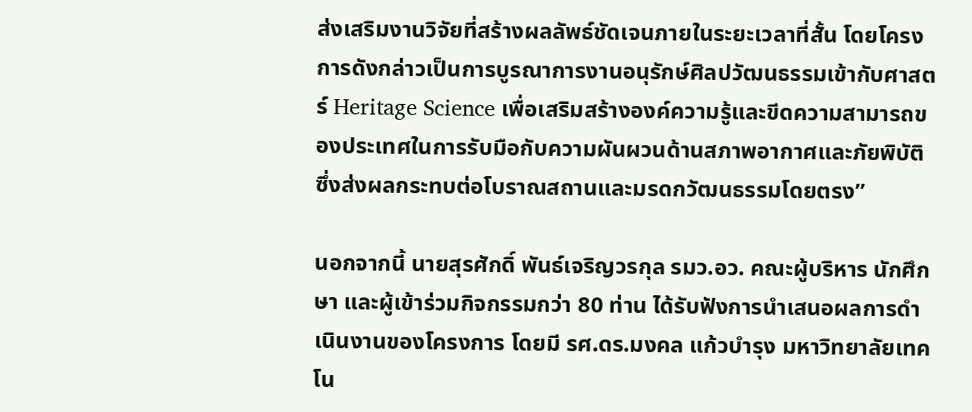ส่งเสริมงานวิจัยที่สร้างผลลัพธ์ชัดเจนภายในระยะเวลาที่สั้น โดยโครงการดังกล่าวเป็นการบูรณาการงานอนุรักษ์ศิลปวัฒนธรรมเข้ากับศาสตร์ Heritage Science เพื่อเสริมสร้างองค์ความรู้และขีดความสามารถของประเทศในการรับมือกับความผันผวนด้านสภาพอากาศและภัยพิบัติ ซึ่งส่งผลกระทบต่อโบราณสถานและมรดกวัฒนธรรมโดยตรง”

นอกจากนี้ นายสุรศักดิ์ พันธ์เจริญวรกุล รมว.อว. คณะผู้บริหาร นักศึกษา และผู้เข้าร่วมกิจกรรมกว่า 80 ท่าน ได้รับฟังการนำเสนอผลการดำเนินงานของโครงการ โดยมี รศ.ดร.มงคล แก้วบำรุง มหาวิทยาลัยเทคโน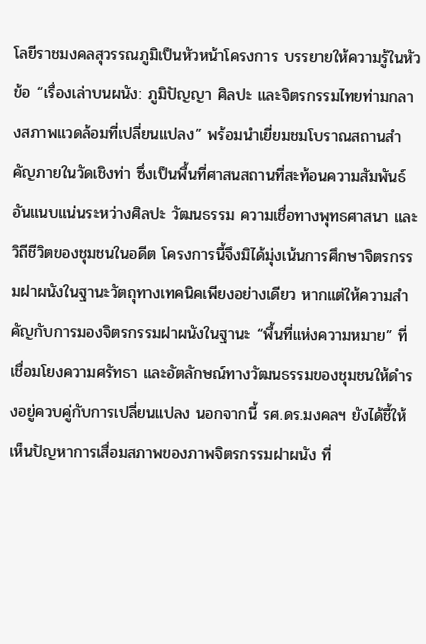โลยีราชมงคลสุวรรณภูมิเป็นหัวหน้าโครงการ บรรยายให้ความรู้ในหัวข้อ “เรื่องเล่าบนผนัง: ภูมิปัญญา ศิลปะ และจิตรกรรมไทยท่ามกลางสภาพแวดล้อมที่เปลี่ยนแปลง” พร้อมนำเยี่ยมชมโบราณสถานสำคัญภายในวัดเชิงท่า ซึ่งเป็นพื้นที่ศาสนสถานที่สะท้อนความสัมพันธ์อันแนบแน่นระหว่างศิลปะ วัฒนธรรม ความเชื่อทางพุทธศาสนา และวิถีชีวิตของชุมชนในอดีต โครงการนี้จึงมิได้มุ่งเน้นการศึกษาจิตรกรรมฝาผนังในฐานะวัตถุทางเทคนิคเพียงอย่างเดียว หากแต่ให้ความสำคัญกับการมองจิตรกรรมฝาผนังในฐานะ “พื้นที่แห่งความหมาย” ที่เชื่อมโยงความศรัทธา และอัตลักษณ์ทางวัฒนธรรมของชุมชนให้ดำรงอยู่ควบคู่กับการเปลี่ยนแปลง นอกจากนี้ รศ.ดร.มงคลฯ ยังได้ชี้ให้เห็นปัญหาการเสื่อมสภาพของภาพจิตรกรรมฝาผนัง ที่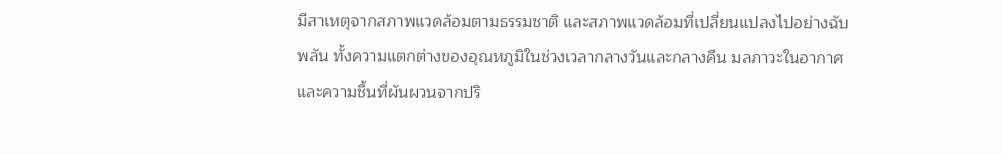มีสาเหตุจากสภาพแวดล้อมตามธรรมชาติ และสภาพแวดล้อมที่เปลี่ยนแปลงไปอย่างฉับพลัน ทั้งความแตกต่างของอุณหภูมิในช่วงเวลากลางวันและกลางคืน มลภาวะในอากาศ และความชื้นที่ผันผวนจากปริ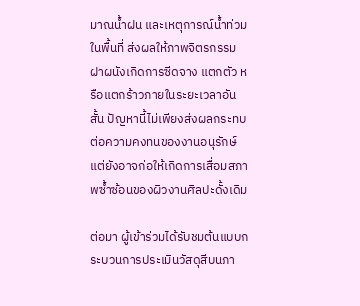มาณน้ำฝน และเหตุการณ์น้ำท่วมในพื้นที่ ส่งผลให้ภาพจิตรกรรมฝาผนังเกิดการซีดจาง แตกตัว หรือแตกร้าวภายในระยะเวลาอันสั้น ปัญหานี้ไม่เพียงส่งผลกระทบต่อความคงทนของงานอนุรักษ์ แต่ยังอาจก่อให้เกิดการเสื่อมสภาพซ้ำซ้อนของผิวงานศิลปะดั้งเดิม

ต่อมา ผู้เข้าร่วมได้รับชมต้นแบบกระบวนการประเมินวัสดุสีบนภา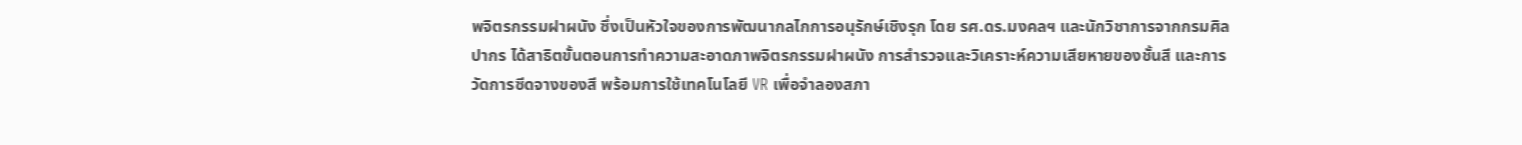พจิตรกรรมฝาผนัง ซึ่งเป็นหัวใจของการพัฒนากลไกการอนุรักษ์เชิงรุก โดย รศ.ดร.มงคลฯ และนักวิชาการจากกรมศิลปากร ได้สาธิตขั้นตอนการทำความสะอาดภาพจิตรกรรมฝาผนัง การสำรวจและวิเคราะห์ความเสียหายของชั้นสี และการวัดการซีดจางของสี พร้อมการใช้เทคโนโลยี VR เพื่อจำลองสภา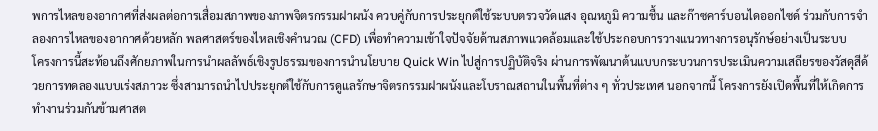พการไหลของอากาศที่ส่งผลต่อการเสื่อมสภาพของภาพจิตรกรรมฝาผนัง ควบคู่กับการประยุกต์ใช้ระบบตรวจวัดแสง อุณหภูมิ ความชื้น และก๊าซคาร์บอนไดออกไซด์ ร่วมกับการจำลองการไหลของอากาศด้วยหลัก พลศาสตร์ของไหลเชิงคำนวณ (CFD) เพื่อทำความเข้าใจปัจจัยด้านสภาพแวดล้อมและใช้ประกอบการวางแนวทางการอนุรักษ์อย่างเป็นระบบ
โครงการนี้สะท้อนถึงศักยภาพในการนำผลลัพธ์เชิงรูปธรรมของการนำนโยบาย Quick Win ไปสู่การปฏิบัติจริง ผ่านการพัฒนาต้นแบบกระบวนการประเมินความเสถียรของวัสดุสีด้วยการทดลองแบบเร่งสภาวะ ซึ่งสามารถนำไปประยุกต์ใช้กับการดูแลรักษาจิตรกรรมฝาผนังและโบราณสถานในพื้นที่ต่าง ๆ ทั่วประเทศ นอกจากนี้ โครงการยังเปิดพื้นที่ให้เกิดการทำงานร่วมกันข้ามศาสต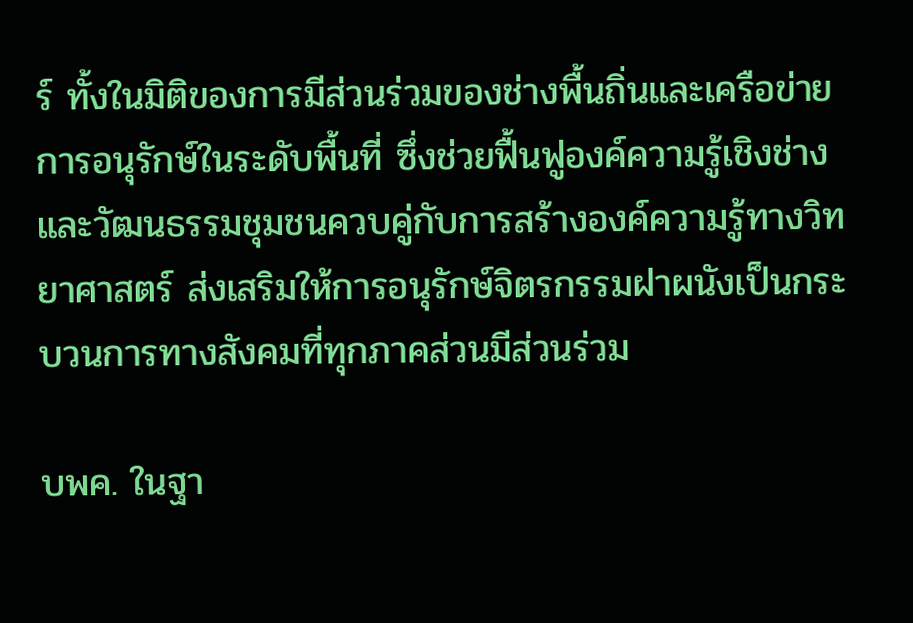ร์ ทั้งในมิติของการมีส่วนร่วมของช่างพื้นถิ่นและเครือข่ายการอนุรักษ์ในระดับพื้นที่ ซึ่งช่วยฟื้นฟูองค์ความรู้เชิงช่างและวัฒนธรรมชุมชนควบคู่กับการสร้างองค์ความรู้ทางวิทยาศาสตร์ ส่งเสริมให้การอนุรักษ์จิตรกรรมฝาผนังเป็นกระบวนการทางสังคมที่ทุกภาคส่วนมีส่วนร่วม

บพค. ในฐา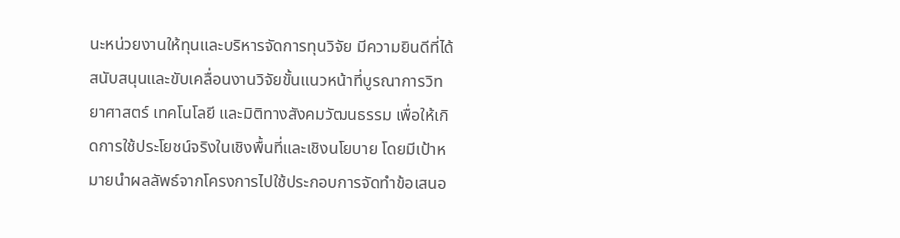นะหน่วยงานให้ทุนและบริหารจัดการทุนวิจัย มีความยินดีที่ได้สนับสนุนและขับเคลื่อนงานวิจัยขั้นแนวหน้าที่บูรณาการวิทยาศาสตร์ เทคโนโลยี และมิติทางสังคมวัฒนธรรม เพื่อให้เกิดการใช้ประโยชน์จริงในเชิงพื้นที่และเชิงนโยบาย โดยมีเป้าหมายนำผลลัพธ์จากโครงการไปใช้ประกอบการจัดทำข้อเสนอ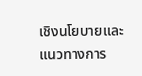เชิงนโยบายและแนวทางการ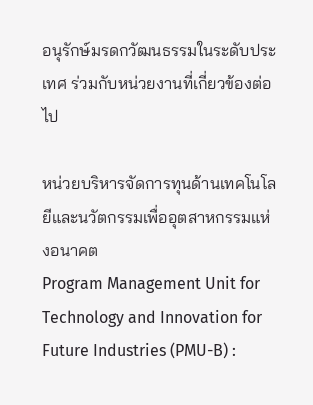อนุรักษ์มรดกวัฒนธรรมในระดับประเทศ ร่วมกับหน่วยงานที่เกี่ยวข้องต่อไป

หน่วยบริหารจัดการทุนด้านเทคโนโลยีและนวัตกรรมเพื่ออุตสาหกรรมแห่งอนาคต
Program Management Unit for Technology and Innovation for Future Industries (PMU-B) :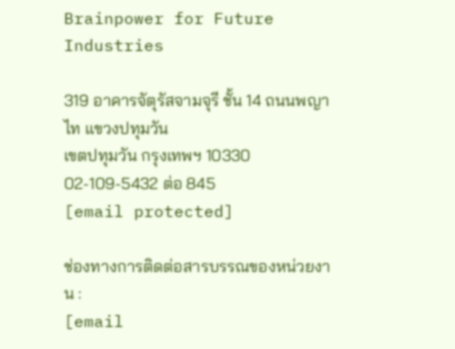Brainpower for Future Industries

319 อาคารจัตุรัสจามจุรี ชั้น 14 ถนนพญาไท แขวงปทุมวัน
เขตปทุมวัน กรุงเทพฯ 10330
02-109-5432 ต่อ 845
[email protected]

ช่องทางการติดต่อสารบรรณของหน่วยงาน :
[email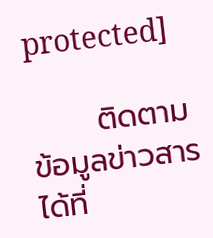protected]

      ติดตามข้อมูลข่าวสารได้ที่